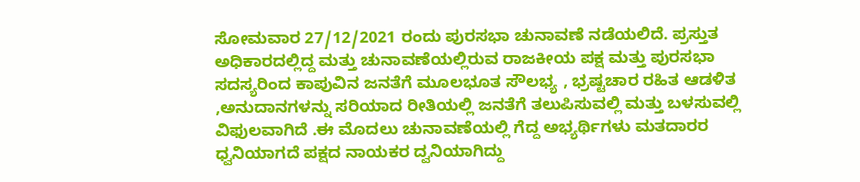ಸೋಮವಾರ 27/12/2021 ರಂದು ಪುರಸಭಾ ಚುನಾವಣೆ ನಡೆಯಲಿದೆ. ಪ್ರಸ್ತುತ ಅಧಿಕಾರದಲ್ಲಿದ್ದ ಮತ್ತು ಚುನಾವಣೆಯಲ್ಲಿರುವ ರಾಜಕೀಯ ಪಕ್ಷ ಮತ್ತು ಪುರಸಭಾ ಸದಸ್ಯರಿಂದ ಕಾಪುವಿನ ಜನತೆಗೆ ಮೂಲಭೂತ ಸೌಲಭ್ಯ , ಭ್ರಷ್ಟಚಾರ ರಹಿತ ಆಡಳಿತ ,ಅನುದಾನಗಳನ್ನು ಸರಿಯಾದ ರೀತಿಯಲ್ಲಿ ಜನತೆಗೆ ತಲುಪಿಸುವಲ್ಲಿ ಮತ್ತು ಬಳಸುವಲ್ಲಿ ವಿಫುಲವಾಗಿದೆ .ಈ ಮೊದಲು ಚುನಾವಣೆಯಲ್ಲಿ ಗೆದ್ದ ಅಭ್ಯರ್ಥಿಗಳು ಮತದಾರರ ಧ್ವನಿಯಾಗದೆ ಪಕ್ಷದ ನಾಯಕರ ದ್ವನಿಯಾಗಿದ್ದು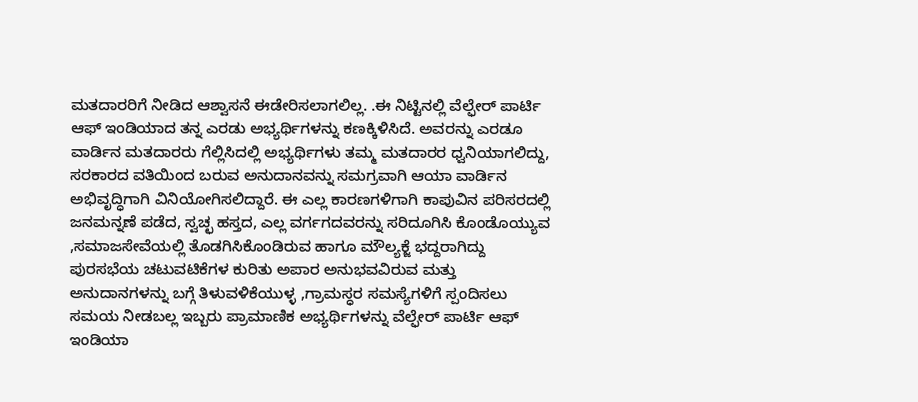ಮತದಾರರಿಗೆ ನೀಡಿದ ಆಶ್ವಾಸನೆ ಈಡೇರಿಸಲಾಗಲಿಲ್ಲ. .ಈ ನಿಟ್ಟಿನಲ್ಲಿ ವೆಲ್ಫೇರ್ ಪಾರ್ಟಿ ಆಫ್ ಇಂಡಿಯಾದ ತನ್ನ ಎರಡು ಅಭ್ಯರ್ಥಿಗಳನ್ನು ಕಣಕ್ಕಿಳಿಸಿದೆ. ಅವರನ್ನು ಎರಡೂ ವಾರ್ಡಿನ ಮತದಾರರು ಗೆಲ್ಲಿಸಿದಲ್ಲಿ ಅಭ್ಯರ್ಥಿಗಳು ತಮ್ಮ ಮತದಾರರ ಧ್ವನಿಯಾಗಲಿದ್ದು, ಸರಕಾರದ ವತಿಯಿಂದ ಬರುವ ಅನುದಾನವನ್ನು ಸಮಗ್ರವಾಗಿ ಆಯಾ ವಾರ್ಡಿನ ಅಭಿವೃದ್ಧಿಗಾಗಿ ವಿನಿಯೋಗಿಸಲಿದ್ದಾರೆ. ಈ ಎಲ್ಲ ಕಾರಣಗಳಿಗಾಗಿ ಕಾಪುವಿನ ಪರಿಸರದಲ್ಲಿ ಜನಮನ್ನಣೆ ಪಡೆದ, ಸ್ವಚ್ಛ ಹಸ್ತದ, ಎಲ್ಲ ವರ್ಗಗದವರನ್ನು ಸರಿದೂಗಿಸಿ ಕೊಂಡೊಯ್ಯುವ ,ಸಮಾಜಸೇವೆಯಲ್ಲಿ ತೊಡಗಿಸಿಕೊಂಡಿರುವ ಹಾಗೂ ಮೌಲ್ಯಕ್ಜೆ ಭದ್ದರಾಗಿದ್ದು ಪುರಸಭೆಯ ಚಟುವಟಿಕೆಗಳ ಕುರಿತು ಅಪಾರ ಅನುಭವವಿರುವ ಮತ್ತು ಅನುದಾನಗಳನ್ನು ಬಗ್ಗೆ ತಿಳುವಳಿಕೆಯುಳ್ಳ ,ಗ್ರಾಮಸ್ಧರ ಸಮಸ್ಯೆಗಳಿಗೆ ಸ್ಪಂದಿಸಲು ಸಮಯ ನೀಡಬಲ್ಲ ಇಬ್ಬರು ಪ್ರಾಮಾಣಿಕ ಅಭ್ಯರ್ಥಿಗಳನ್ನು ವೆಲ್ಫೇರ್ ಪಾರ್ಟಿ ಆಫ್ ಇಂಡಿಯಾ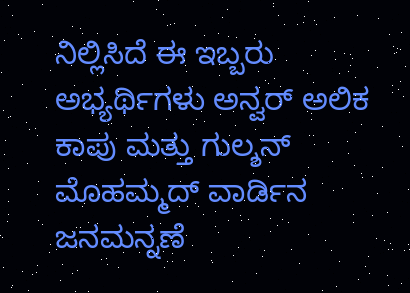ನಿಲ್ಲಿಸಿದೆ ಈ ಇಬ್ಬರು ಅಭ್ಯರ್ಥಿಗಳು ಅನ್ವರ್ ಅಲಿಕ ಕಾಪು ಮತ್ತು ಗುಲ್ಶನ್ ಮೊಹಮ್ಮದ್ ವಾರ್ಡಿನ ಜನಮನ್ನಣೆ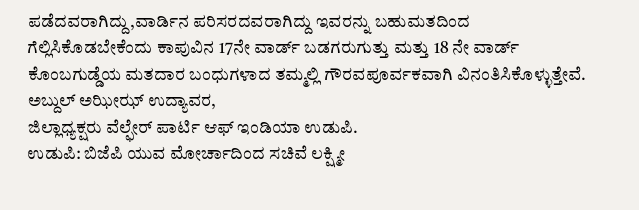ಪಡೆದವರಾಗಿದ್ದು,ವಾರ್ಡಿನ ಪರಿಸರದವರಾಗಿದ್ದು ಇವರನ್ನು ಬಹುಮತದಿಂದ ಗೆಲ್ಲಿಸಿಕೊಡಬೇಕೆಂದು ಕಾಪುವಿನ 17ನೇ ವಾರ್ಡ್ ಬಡಗರುಗುತ್ತು ಮತ್ತು 18 ನೇ ವಾರ್ಡ್ ಕೊಂಬಗುಡ್ಡೆಯ ಮತದಾರ ಬಂಧುಗಳಾದ ತಮ್ಮಲ್ಲಿ ಗೌರವಪೂರ್ವಕವಾಗಿ ವಿನಂತಿಸಿಕೊಳ್ಳುತ್ತೇವೆ.
ಅಬ್ದುಲ್ ಅಝೀಝ್ ಉದ್ಯಾವರ,
ಜಿಲ್ಲಾಧ್ಯಕ್ಷರು ವೆಲ್ಫೇರ್ ಪಾರ್ಟಿ ಆಫ್ ಇಂಡಿಯಾ ಉಡುಪಿ.
ಉಡುಪಿ: ಬಿಜೆಪಿ ಯುವ ಮೋರ್ಚಾದಿಂದ ಸಚಿವೆ ಲಕ್ಷ್ಮೀ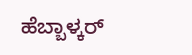ಹೆಬ್ಬಾಳ್ಕರ್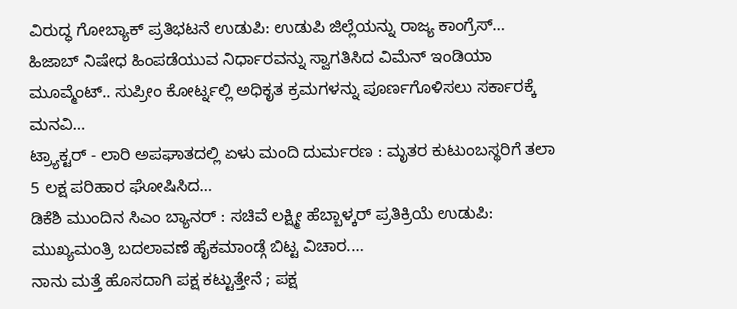ವಿರುದ್ಧ ಗೋಬ್ಯಾಕ್ ಪ್ರತಿಭಟನೆ ಉಡುಪಿ: ಉಡುಪಿ ಜಿಲ್ಲೆಯನ್ನು ರಾಜ್ಯ ಕಾಂಗ್ರೆಸ್…
ಹಿಜಾಬ್ ನಿಷೇಧ ಹಿಂಪಡೆಯುವ ನಿರ್ಧಾರವನ್ನು ಸ್ವಾಗತಿಸಿದ ವಿಮೆನ್ ಇಂಡಿಯಾ ಮೂವ್ಮೆಂಟ್.. ಸುಪ್ರೀಂ ಕೋರ್ಟ್ನಲ್ಲಿ ಅಧಿಕೃತ ಕ್ರಮಗಳನ್ನು ಪೂರ್ಣಗೊಳಿಸಲು ಸರ್ಕಾರಕ್ಕೆ ಮನವಿ…
ಟ್ರ್ಯಾಕ್ಟರ್ - ಲಾರಿ ಅಪಘಾತದಲ್ಲಿ ಏಳು ಮಂದಿ ದುರ್ಮರಣ : ಮೃತರ ಕುಟುಂಬಸ್ಥರಿಗೆ ತಲಾ 5 ಲಕ್ಷ ಪರಿಹಾರ ಘೋಷಿಸಿದ…
ಡಿಕೆಶಿ ಮುಂದಿನ ಸಿಎಂ ಬ್ಯಾನರ್ : ಸಚಿವೆ ಲಕ್ಷ್ಮೀ ಹೆಬ್ಬಾಳ್ಕರ್ ಪ್ರತಿಕ್ರಿಯೆ ಉಡುಪಿ: ಮುಖ್ಯಮಂತ್ರಿ ಬದಲಾವಣೆ ಹೈಕಮಾಂಡ್ಗೆ ಬಿಟ್ಟ ವಿಚಾರ.…
ನಾನು ಮತ್ತೆ ಹೊಸದಾಗಿ ಪಕ್ಷ ಕಟ್ಟುತ್ತೇನೆ ; ಪಕ್ಷ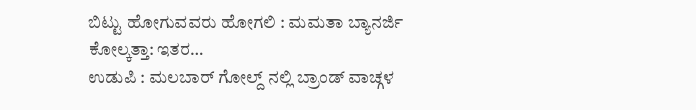ಬಿಟ್ಟು ಹೋಗುವವರು ಹೋಗಲಿ : ಮಮತಾ ಬ್ಯಾನರ್ಜಿ ಕೋಲ್ಕತ್ತಾ: ಇತರ…
ಉಡುಪಿ : ಮಲಬಾರ್ ಗೋಲ್ದ್ ನಲ್ಲಿ ಬ್ರಾಂಡ್ ವಾಚ್ಗಳ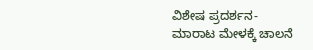ವಿಶೇಷ ಪ್ರದರ್ಶನ-ಮಾರಾಟ ಮೇಳಕ್ಕೆ ಚಾಲನೆ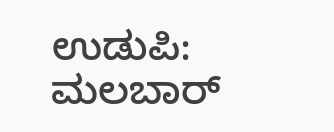ಉಡುಪಿ: ಮಲಬಾರ್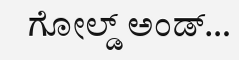ಗೋಲ್ಡ್ ಅಂಡ್…